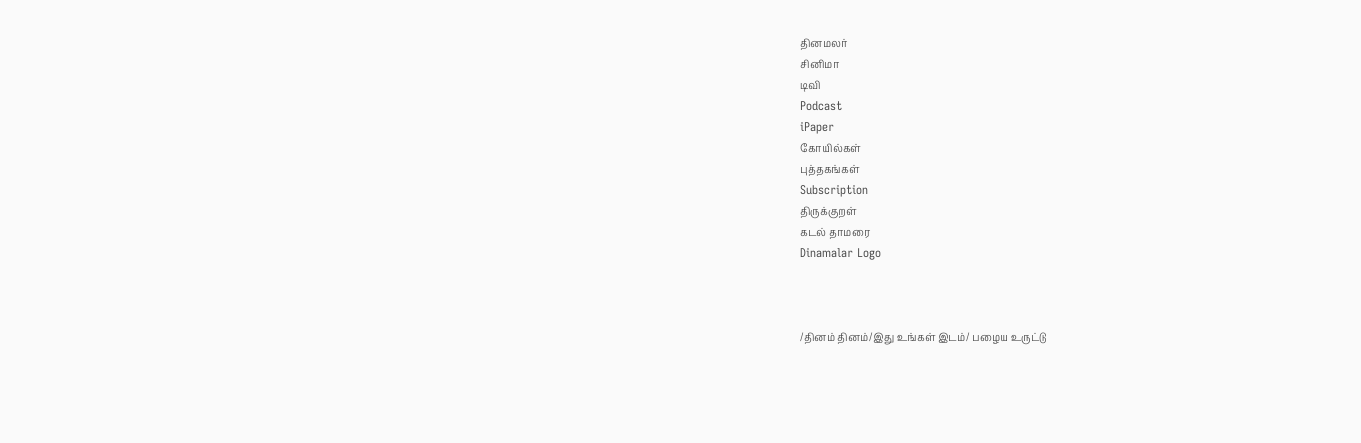தினமலர்
சினிமா
டிவி
Podcast
iPaper
கோயில்கள்
புத்தகங்கள்
Subscription
திருக்குறள்
கடல் தாமரை
Dinamalar Logo



/தினம் தினம்/இது உங்கள் இடம்/ பழைய உருட்டு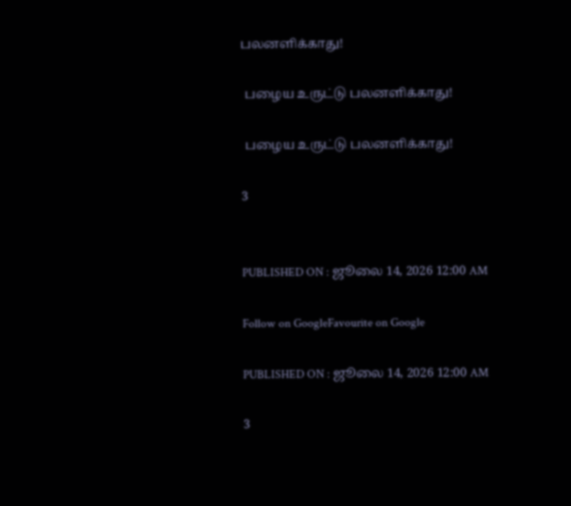பலனளிக்காது!

 பழைய உருட்டு பலனளிக்காது!

 பழைய உருட்டு பலனளிக்காது!

3


PUBLISHED ON : ஜூலை 14, 2026 12:00 AM

Follow on GoogleFavourite on Google

PUBLISHED ON : ஜூலை 14, 2026 12:00 AM

3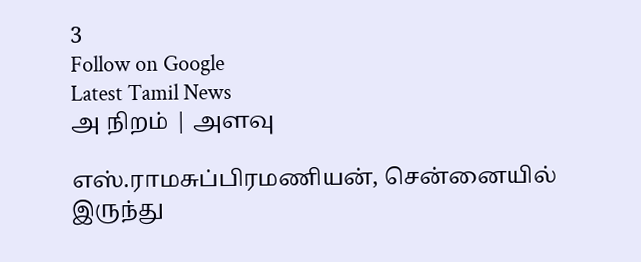3
Follow on Google
Latest Tamil News
அ நிறம் | அளவு

எஸ்.ராமசுப்பிரமணியன், சென்னையில் இருந்து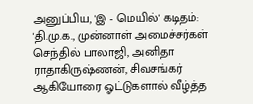அனுப்பிய, 'இ - மெயில்' கடிதம்: 'தி.மு.க., முன்னாள் அமைச்சர்கள் செந்தில் பாலாஜி, அனிதா ராதாகிருஷ்ணன், சிவசங்கர் ஆகியோரை ஓட்டுகளால் வீழ்த்த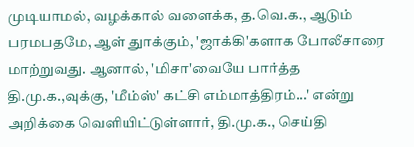முடியாமல், வழக்கால் வளைக்க, த.வெ.க., ஆடும் பரமபதமே, ஆள் துாக்கும், 'ஜாக்கி'களாக போலீசாரை மாற்றுவது. ஆனால், 'மிசா'வையே பார்த்த தி.மு.க.,வுக்கு, 'மீம்ஸ்' கட்சி எம்மாத்திரம்...' என்று அறிக்கை வெளியிட்டுள்ளார், தி.மு.க., செய்தி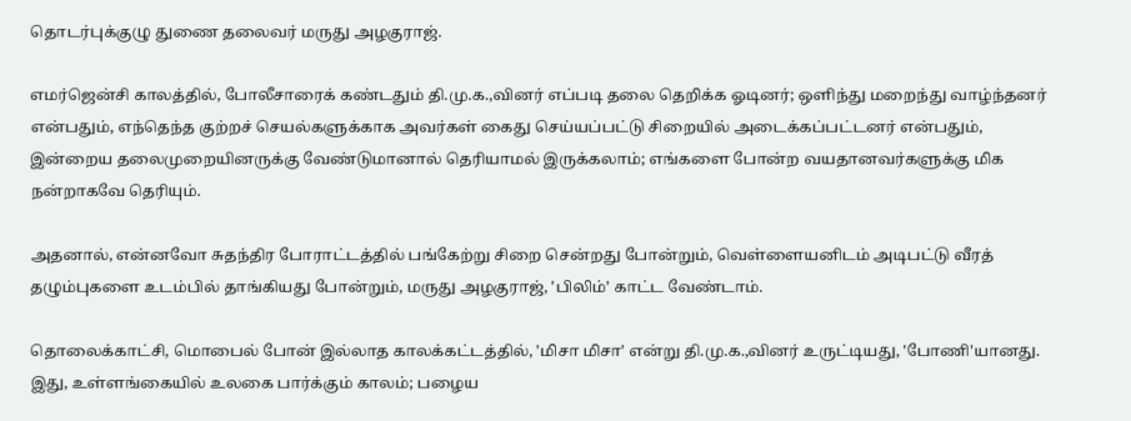தொடர்புக்குழு துணை தலைவர் மருது அழகுராஜ்.

எமர்ஜென்சி காலத்தில், போலீசாரைக் கண்டதும் தி.மு.க.,வினர் எப்படி தலை தெறிக்க ஓடினர்; ஒளிந்து மறைந்து வாழ்ந்தனர் என்பதும், எந்தெந்த குற்றச் செயல்களுக்காக அவர்கள் கைது செய்யப்பட்டு சிறையில் அடைக்கப்பட்டனர் என்பதும், இன்றைய தலைமுறையினருக்கு வேண்டுமானால் தெரியாமல் இருக்கலாம்; எங்களை போன்ற வயதானவர்களுக்கு மிக நன்றாகவே தெரியும்.

அதனால், என்னவோ சுதந்திர போராட்டத்தில் பங்கேற்று சிறை சென்றது போன்றும், வெள்ளையனிடம் அடிபட்டு வீரத் தழும்புகளை உடம்பில் தாங்கியது போன்றும், மருது அழகுராஜ், 'பிலிம்' காட்ட வேண்டாம்.

தொலைக்காட்சி, மொபைல் போன் இல்லாத காலக்கட்டத்தில், 'மிசா மிசா' என்று தி.மு.க.,வினர் உருட்டியது, 'போணி'யானது. இது, உள்ளங்கையில் உலகை பார்க்கும் காலம்; பழைய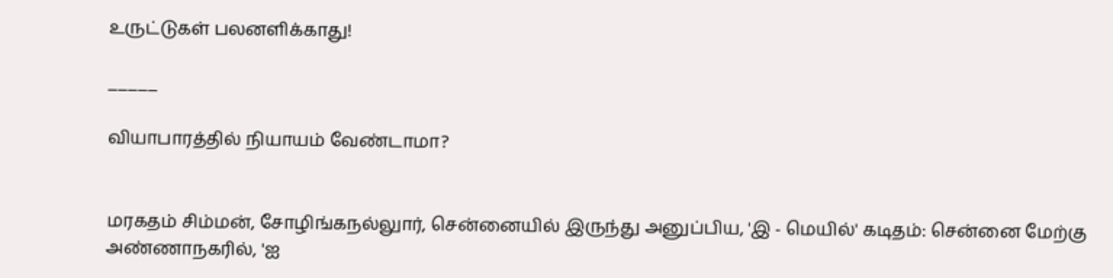உருட்டுகள் பலனளிக்காது!

_____

வியாபாரத்தில் நியாயம் வேண்டாமா?


மரகதம் சிம்மன், சோழிங்கநல்லுார், சென்னையில் இருந்து அனுப்பிய, 'இ - மெயில்' கடிதம்: சென்னை மேற்கு அண்ணாநகரில், 'ஐ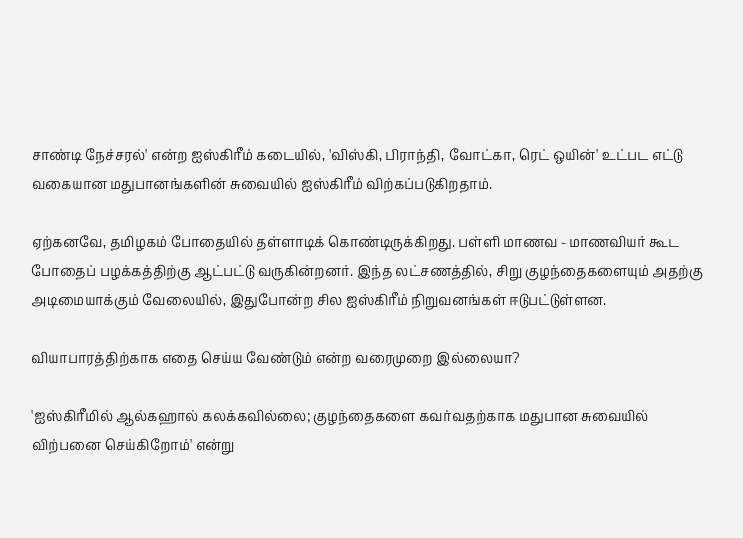சாண்டி நேச்சரல்' என்ற ஐஸ்கிரீம் கடையில், 'விஸ்கி, பிராந்தி, வோட்கா, ரெட் ஒயின்' உட்பட எட்டு வகையான மதுபானங்களின் சுவையில் ஐஸ்கிரீம் விற்கப்படுகிறதாம்.

ஏற்கனவே, தமிழகம் போதையில் தள்ளாடிக் கொண்டிருக்கிறது. பள்ளி மாணவ - மாணவியர் கூட போதைப் பழக்கத்திற்கு ஆட்பட்டு வருகின்றனர். இந்த லட்சணத்தில், சிறு குழந்தைகளையும் அதற்கு அடிமையாக்கும் வேலையில், இதுபோன்ற சில ஐஸ்கிரீம் நிறுவனங்கள் ஈடுபட்டுள்ளன.

வியாபாரத்திற்காக எதை செய்ய வேண்டும் என்ற வரைமுறை இல்லையா?

'ஐஸ்கிரீமில் ஆல்கஹால் கலக்கவில்லை; குழந்தைகளை கவர்வதற்காக மதுபான சுவையில் விற்பனை செய்கிறோம்' என்று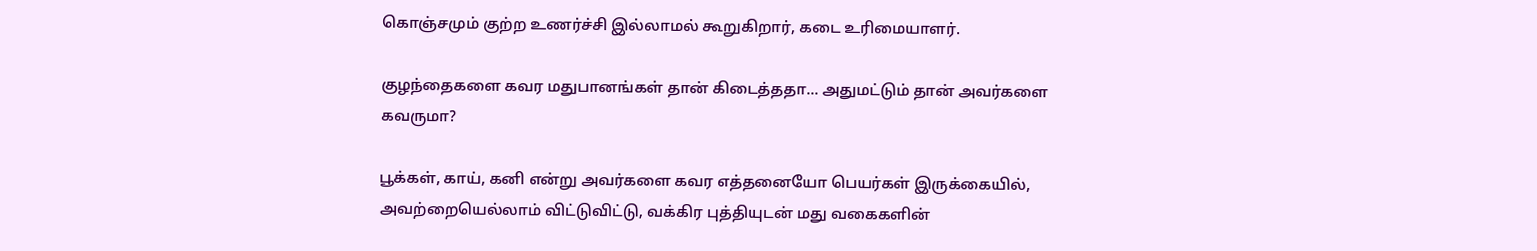கொஞ்சமும் குற்ற உணர்ச்சி இல்லாமல் கூறுகிறார், கடை உரிமையாளர்.

குழந்தைகளை கவர மதுபானங்கள் தான் கிடைத்ததா... அதுமட்டும் தான் அவர்களை கவருமா?

பூக்கள், காய், கனி என்று அவர்களை கவர எத்தனையோ பெயர்கள் இருக்கையில், அவற்றையெல்லாம் விட்டுவிட்டு, வக்கிர புத்தியுடன் மது வகைகளின்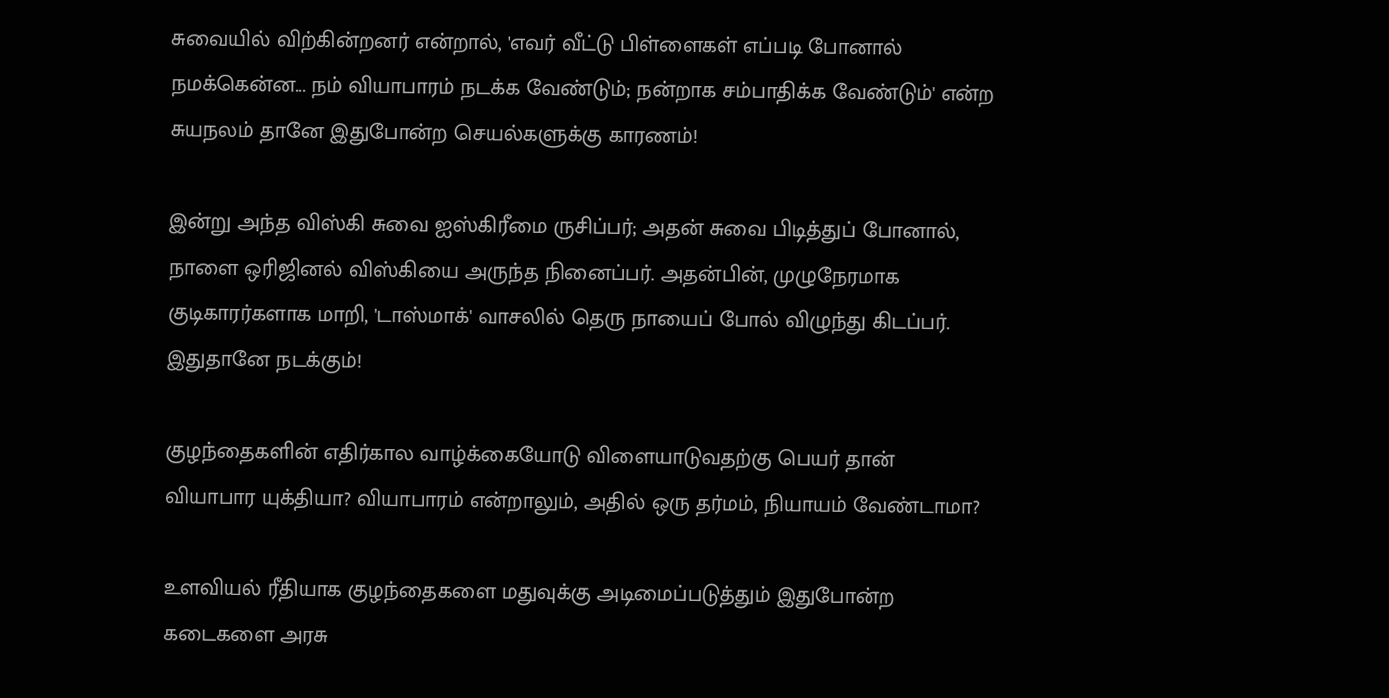சுவையில் விற்கின்றனர் என்றால், 'எவர் வீட்டு பிள்ளைகள் எப்படி போனால் நமக்கென்ன... நம் வியாபாரம் நடக்க வேண்டும்; நன்றாக சம்பாதிக்க வேண்டும்' என்ற சுயநலம் தானே இதுபோன்ற செயல்களுக்கு காரணம்!

இன்று அந்த விஸ்கி சுவை ஐஸ்கிரீமை ருசிப்பர்; அதன் சுவை பிடித்துப் போனால், நாளை ஒரிஜினல் விஸ்கியை அருந்த நினைப்பர். அதன்பின், முழுநேரமாக குடிகாரர்களாக மாறி, 'டாஸ்மாக்' வாசலில் தெரு நாயைப் போல் விழுந்து கிடப்பர். இதுதானே நடக்கும்!

குழந்தைகளின் எதிர்கால வாழ்க்கையோடு விளையாடுவதற்கு பெயர் தான் வியாபார யுக்தியா? வியாபாரம் என்றாலும், அதில் ஒரு தர்மம், நியாயம் வேண்டாமா?

உளவியல் ரீதியாக குழந்தைகளை மதுவுக்கு அடிமைப்படுத்தும் இதுபோன்ற கடைகளை அரசு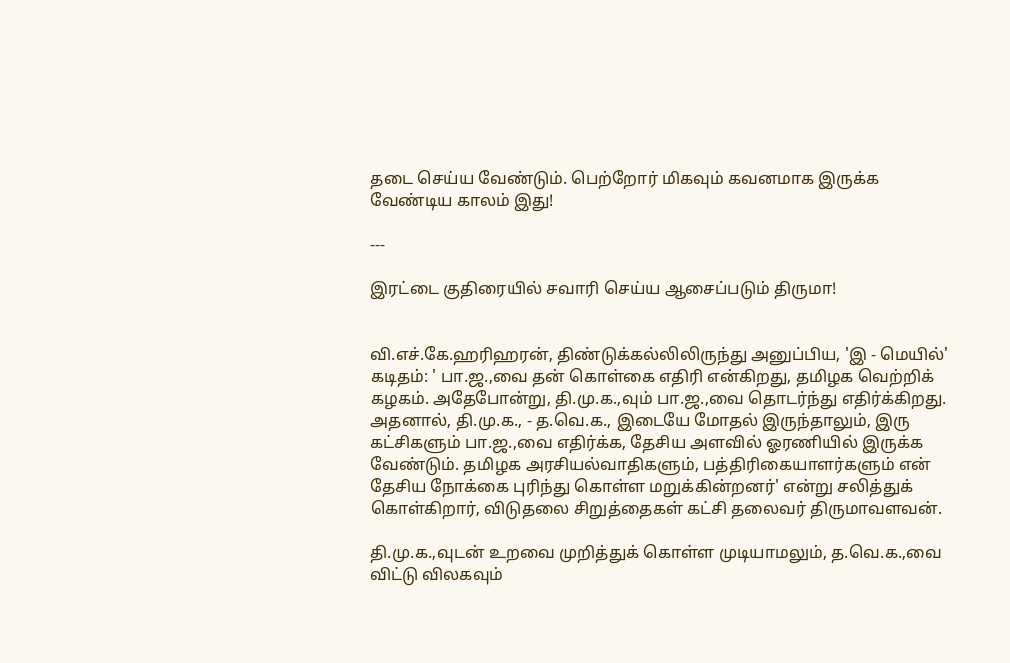தடை செய்ய வேண்டும். பெற்றோர் மிகவும் கவனமாக இருக்க வேண்டிய காலம் இது!

---

இரட்டை குதிரையில் சவாரி செய்ய ஆசைப்படும் திருமா!


வி.எச்.கே.ஹரிஹரன், திண்டுக்கல்லிலிருந்து அனுப்பிய, 'இ - மெயில்' கடிதம்: ' பா.ஜ.,வை தன் கொள்கை எதிரி என்கிறது, தமிழக வெற்றிக் கழகம். அதேபோன்று, தி.மு.க.,வும் பா.ஜ.,வை தொடர்ந்து எதிர்க்கிறது. அதனால், தி.மு.க., - த.வெ.க., இடையே மோதல் இருந்தாலும், இரு கட்சிகளும் பா.ஜ.,வை எதிர்க்க, தேசிய அளவில் ஓரணியில் இருக்க வேண்டும். தமிழக அரசியல்வாதிகளும், பத்திரிகையாளர்களும் என் தேசிய நோக்கை புரிந்து கொள்ள மறுக்கின்றனர்' என்று சலித்துக் கொள்கிறார், விடுதலை சிறுத்தைகள் கட்சி தலைவர் திருமாவளவன்.

தி.மு.க.,வுடன் உறவை முறித்துக் கொள்ள முடியாமலும், த.வெ.க.,வை விட்டு விலகவும்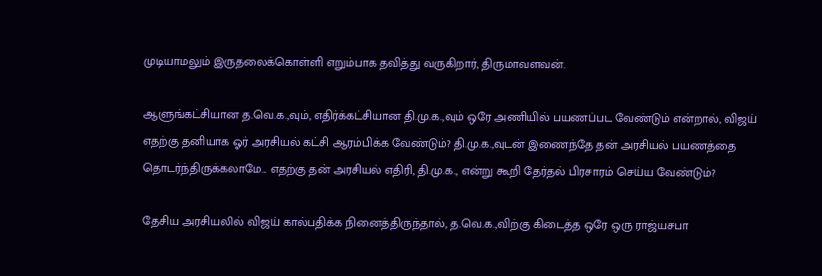முடியாமலும் இருதலைக்கொள்ளி எறும்பாக தவித்து வருகிறார், திருமாவளவன்.

ஆளுங்கட்சியான த.வெ.க.,வும், எதிர்க்கட்சியான தி.மு.க.,வும் ஒரே அணியில் பயணப்பட வேண்டும் என்றால், விஜய் எதற்கு தனியாக ஓர் அரசியல் கட்சி ஆரம்பிக்க வேண்டும்? தி.மு.க.,வுடன் இணைந்தே தன் அரசியல் பயணத்தை தொடர்ந்திருக்கலாமே... எதற்கு தன் அரசியல் எதிரி, தி.மு.க., என்று கூறி தேர்தல் பிரசாரம் செய்ய வேண்டும்?

தேசிய அரசியலில் விஜய் கால்பதிக்க நினைத்திருந்தால், த.வெ.க.,விற்கு கிடைத்த ஒரே ஒரு ராஜ்யசபா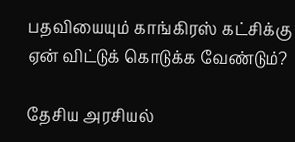பதவியையும் காங்கிரஸ் கட்சிக்கு ஏன் விட்டுக் கொடுக்க வேண்டும்?

தேசிய அரசியல்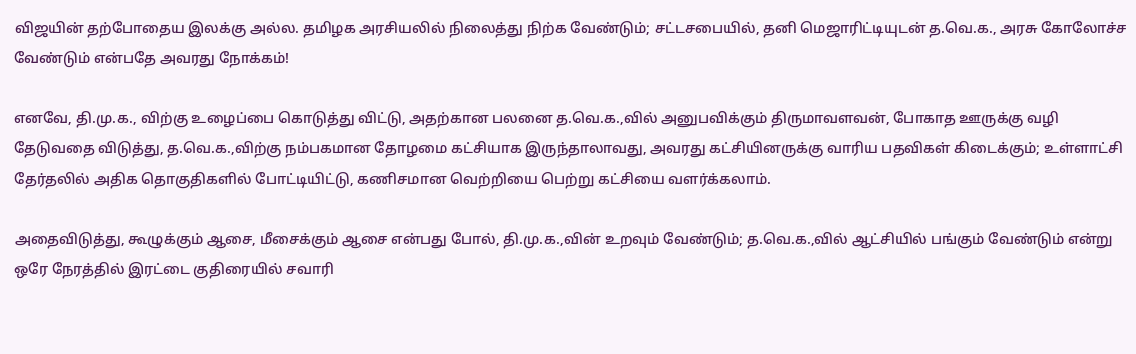விஜயின் தற்போதைய இலக்கு அல்ல. தமிழக அரசியலில் நிலைத்து நிற்க வேண்டும்; சட்டசபையில், தனி மெஜாரிட்டியுடன் த.வெ.க., அரசு கோலோச்ச வேண்டும் என்பதே அவரது நோக்கம்!

எனவே, தி.மு.க., விற்கு உழைப்பை கொடுத்து விட்டு, அதற்கான பலனை த.வெ.க.,வில் அனுபவிக்கும் திருமாவளவன், போகாத ஊருக்கு வழி தேடுவதை விடுத்து, த.வெ.க.,விற்கு நம்பகமான தோழமை கட்சியாக இருந்தாலாவது, அவரது கட்சியினருக்கு வாரிய பதவிகள் கிடைக்கும்; உள்ளாட்சி தேர்தலில் அதிக தொகுதிகளில் போட்டியிட்டு, கணிசமான வெற்றியை பெற்று கட்சியை வளர்க்கலாம்.

அதைவிடுத்து, கூழுக்கும் ஆசை, மீசைக்கும் ஆசை என்பது போல், தி.மு.க.,வின் உறவும் வேண்டும்; த.வெ.க.,வில் ஆட்சியில் பங்கும் வேண்டும் என்று ஒரே நேரத்தில் இரட்டை குதிரையில் சவாரி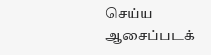செய்ய ஆசைப்படக்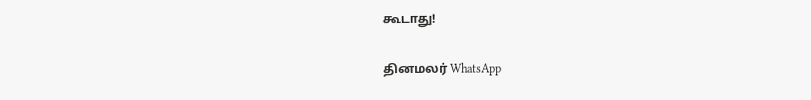கூடாது!

தினமலர் WhatsApp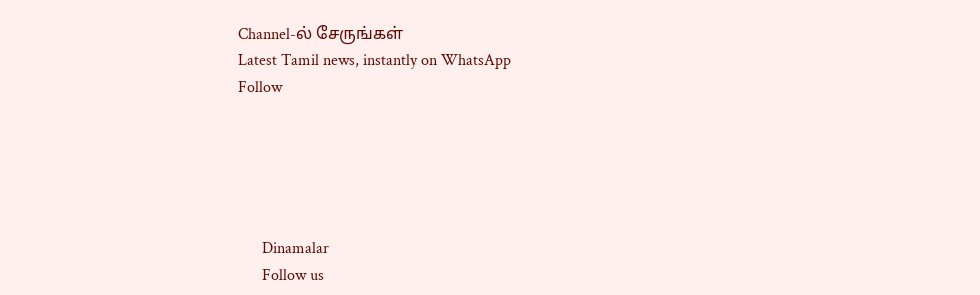Channel-ல் சேருங்கள்
Latest Tamil news, instantly on WhatsApp
Follow





      Dinamalar
      Follow us